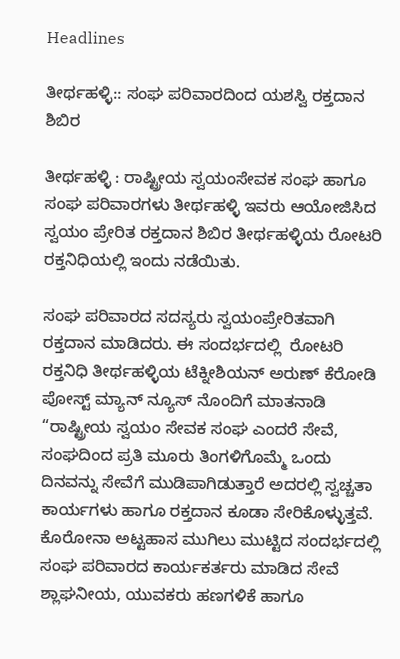Headlines

ತೀರ್ಥಹಳ್ಳಿ:: ಸಂಘ ಪರಿವಾರದಿಂದ ಯಶಸ್ವಿ ರಕ್ತದಾನ ಶಿಬಿರ

ತೀರ್ಥಹಳ್ಳಿ : ರಾಷ್ಟ್ರೀಯ ಸ್ವಯಂಸೇವಕ ಸಂಘ ಹಾಗೂ ಸಂಘ ಪರಿವಾರಗಳು ತೀರ್ಥಹಳ್ಳಿ ಇವರು ಆಯೋಜಿಸಿದ ಸ್ವಯಂ ಪ್ರೇರಿತ ರಕ್ತದಾನ ಶಿಬಿರ ತೀರ್ಥಹಳ್ಳಿಯ ರೋಟರಿ ರಕ್ತನಿಧಿಯಲ್ಲಿ ಇಂದು ನಡೆಯಿತು.

ಸಂಘ ಪರಿವಾರದ ಸದಸ್ಯರು ಸ್ವಯಂಪ್ರೇರಿತವಾಗಿ ರಕ್ತದಾನ ಮಾಡಿದರು. ಈ ಸಂದರ್ಭದಲ್ಲಿ  ರೋಟರಿ ರಕ್ತನಿಧಿ ತೀರ್ಥಹಳ್ಳಿಯ ಟೆಕ್ನೀಶಿಯನ್ ಅರುಣ್ ಕೆರೋಡಿ  ಪೋಸ್ಟ್ ಮ್ಯಾನ್ ನ್ಯೂಸ್ ನೊಂದಿಗೆ ಮಾತನಾಡಿ “ರಾಷ್ಟ್ರೀಯ ಸ್ವಯಂ ಸೇವಕ ಸಂಘ ಎಂದರೆ ಸೇವೆ, ಸಂಘದಿಂದ ಪ್ರತಿ ಮೂರು ತಿಂಗಳಿಗೊಮ್ಮೆ ಒಂದು ದಿನವನ್ನು ಸೇವೆಗೆ ಮುಡಿಪಾಗಿಡುತ್ತಾರೆ ಅದರಲ್ಲಿ ಸ್ವಚ್ಚತಾ ಕಾರ್ಯಗಳು ಹಾಗೂ ರಕ್ತದಾನ ಕೂಡಾ ಸೇರಿಕೊಳ್ಳುತ್ತವೆ. ಕೊರೋನಾ ಅಟ್ಟಹಾಸ ಮುಗಿಲು ಮುಟ್ಟಿದ ಸಂದರ್ಭದಲ್ಲಿ ಸಂಘ ಪರಿವಾರದ ಕಾರ್ಯಕರ್ತರು ಮಾಡಿದ ಸೇವೆ ಶ್ಲಾಘನೀಯ, ಯುವಕರು ಹಣಗಳಿಕೆ ಹಾಗೂ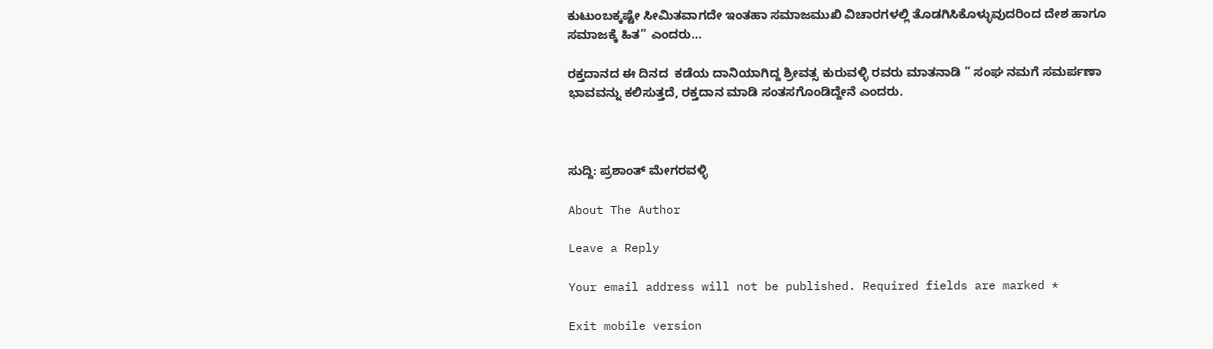ಕುಟುಂಬಕ್ಕಷ್ಟೇ ಸೀಮಿತವಾಗದೇ ಇಂತಹಾ ಸಮಾಜಮುಖಿ ವಿಚಾರಗಳಲ್ಲಿ ತೊಡಗಿಸಿಕೊಳ್ಳುವುದರಿಂದ ದೇಶ ಹಾಗೂ ಸಮಾಜಕ್ಕೆ ಹಿತ” ಎಂದರು…

ರಕ್ತದಾನದ ಈ ದಿನದ  ಕಡೆಯ ದಾನಿಯಾಗಿದ್ದ ಶ್ರೀವತ್ಸ ಕುರುವಳ್ಳಿ ರವರು ಮಾತನಾಡಿ ” ಸಂಘ ನಮಗೆ ಸಮರ್ಪಣಾ ಭಾವವನ್ನು ಕಲಿಸುತ್ತದೆ, ರಕ್ತದಾನ ಮಾಡಿ ಸಂತಸಗೊಂಡಿದ್ದೇನೆ ಎಂದರು.



ಸುದ್ದಿ: ಪ್ರಶಾಂತ್ ಮೇಗರವಳ್ಳಿ

About The Author

Leave a Reply

Your email address will not be published. Required fields are marked *

Exit mobile version